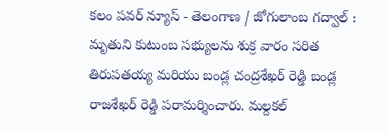కలం పవర్ న్యూస్ - తెలంగాణ / జోగులాంబ గద్వాల్ : మృతుని కుటుంబ సభ్యులను శుక్ర వారం సరిత తిరుపతయ్య మరియు బండ్ల చంద్రశేఖర్ రెడ్డి బండ్ల రాజశేఖర్ రెడ్డి పరామర్శించారు. మల్దకల్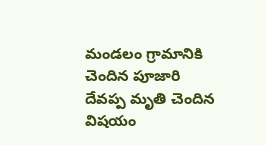మండలం గ్రామానికి చెందిన పూజారి దేవప్ప మృతి చెందిన విషయం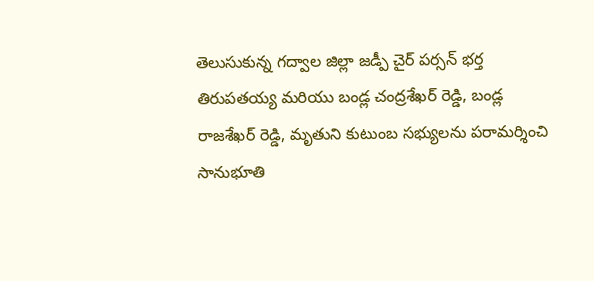తెలుసుకున్న గద్వాల జిల్లా జడ్పీ చైర్ పర్సన్ భర్త తిరుపతయ్య మరియు బండ్ల చంద్రశేఖర్ రెడ్డి, బండ్ల రాజశేఖర్ రెడ్డి, మృతుని కుటుంబ సభ్యులను పరామర్శించి సానుభూతి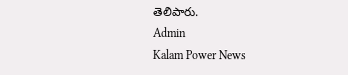తెలిపారు.
Admin
Kalam Power News